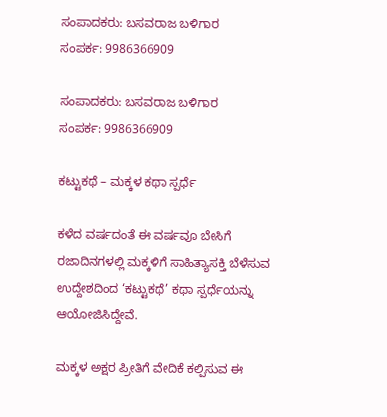ಸಂಪಾದಕರು: ಬಸವರಾಜ ಬಳಿಗಾರ
ಸಂಪರ್ಕ: 9986366909

ಸಂಪಾದಕರು: ಬಸವರಾಜ ಬಳಿಗಾರ
ಸಂಪರ್ಕ: 9986366909

ಕಟ್ಟುಕಥೆ – ಮಕ್ಕಳ ಕಥಾ ಸ್ಪರ್ಧೆ

ಕಳೆದ ವರ್ಷದಂತೆ ಈ ವರ್ಷವೂ ಬೇಸಿಗೆ ರಜಾದಿನಗಳಲ್ಲಿ ಮಕ್ಕಳಿಗೆ ಸಾಹಿತ್ಯಾಸಕ್ತಿ ಬೆಳೆಸುವ ಉದ್ದೇಶದಿಂದ ‘ಕಟ್ಟುಕಥೆ’ ಕಥಾ ಸ್ಪರ್ಧೆಯನ್ನು ಆಯೋಜಿಸಿದ್ದೇವೆ.

ಮಕ್ಕಳ ಅಕ್ಷರ ಪ್ರೀತಿಗೆ ವೇದಿಕೆ ಕಲ್ಪಿಸುವ ಈ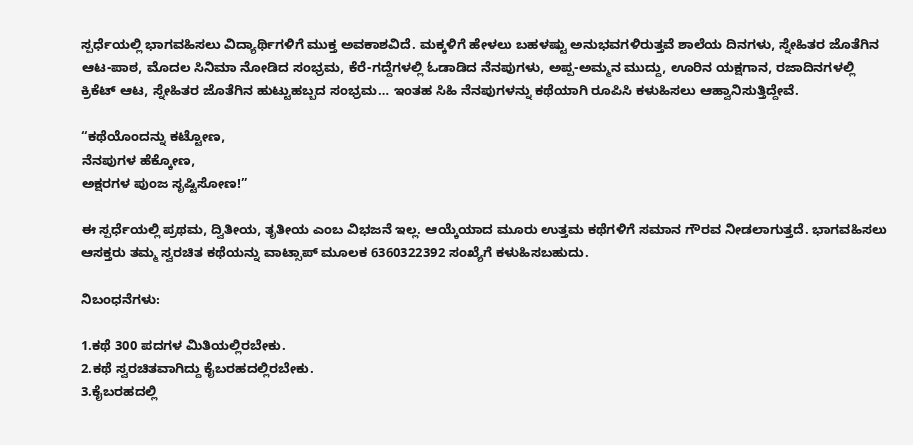ಸ್ಪರ್ಧೆಯಲ್ಲಿ ಭಾಗವಹಿಸಲು ವಿದ್ಯಾರ್ಥಿಗಳಿಗೆ ಮುಕ್ತ ಅವಕಾಶವಿದೆ. ಮಕ್ಕಳಿಗೆ ಹೇಳಲು ಬಹಳಷ್ಟು ಅನುಭವಗಳಿರುತ್ತವೆ ಶಾಲೆಯ ದಿನಗಳು, ಸ್ನೇಹಿತರ ಜೊತೆಗಿನ ಆಟ-ಪಾಠ, ಮೊದಲ ಸಿನಿಮಾ ನೋಡಿದ ಸಂಭ್ರಮ, ಕೆರೆ-ಗದ್ದೆಗಳಲ್ಲಿ ಓಡಾಡಿದ ನೆನಪುಗಳು, ಅಪ್ಪ-ಅಮ್ಮನ ಮುದ್ದು, ಊರಿನ ಯಕ್ಷಗಾನ, ರಜಾದಿನಗಳಲ್ಲಿ ಕ್ರಿಕೆಟ್ ಆಟ, ಸ್ನೇಹಿತರ ಜೊತೆಗಿನ ಹುಟ್ಟುಹಬ್ಬದ ಸಂಭ್ರಮ… ಇಂತಹ ಸಿಹಿ ನೆನಪುಗಳನ್ನು ಕಥೆಯಾಗಿ ರೂಪಿಸಿ ಕಳುಹಿಸಲು ಆಹ್ವಾನಿಸುತ್ತಿದ್ದೇವೆ.

“ಕಥೆಯೊಂದನ್ನು ಕಟ್ಟೋಣ,
ನೆನಪುಗಳ ಹೆಕ್ಕೋಣ,
ಅಕ್ಷರಗಳ ಪುಂಜ ಸೃಷ್ಟಿಸೋಣ!”

ಈ ಸ್ಪರ್ಧೆಯಲ್ಲಿ ಪ್ರಥಮ, ದ್ವಿತೀಯ, ತೃತೀಯ ಎಂಬ ವಿಭಜನೆ ಇಲ್ಲ. ಆಯ್ಕೆಯಾದ ಮೂರು ಉತ್ತಮ ಕಥೆಗಳಿಗೆ ಸಮಾನ ಗೌರವ ನೀಡಲಾಗುತ್ತದೆ. ಭಾಗವಹಿಸಲು ಆಸಕ್ತರು ತಮ್ಮ ಸ್ವರಚಿತ ಕಥೆಯನ್ನು ವಾಟ್ಸಾಪ್ ಮೂಲಕ 6360322392 ಸಂಖ್ಯೆಗೆ ಕಳುಹಿಸಬಹುದು.

ನಿಬಂಧನೆಗಳು:

1.ಕಥೆ 300 ಪದಗಳ ಮಿತಿಯಲ್ಲಿರಬೇಕು.
2.ಕಥೆ ಸ್ವರಚಿತವಾಗಿದ್ದು ಕೈಬರಹದಲ್ಲಿರಬೇಕು.
3.ಕೈಬರಹದಲ್ಲಿ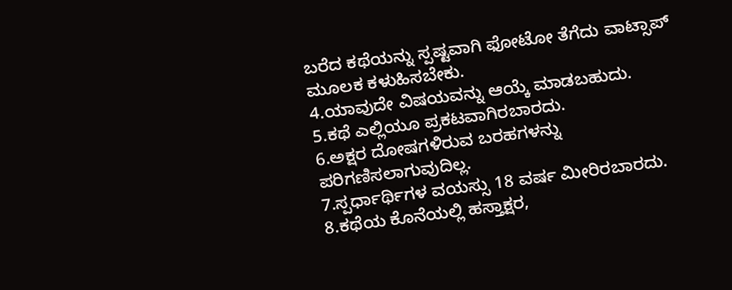ಬರೆದ ಕಥೆಯನ್ನು ಸ್ಪಷ್ಟವಾಗಿ ಫೋಟೋ ತೆಗೆದು ವಾಟ್ಸಾಪ್ ಮೂಲಕ ಕಳುಹಿಸಬೇಕು.
4.ಯಾವುದೇ ವಿಷಯವನ್ನು ಆಯ್ಕೆ ಮಾಡಬಹುದು.
5.ಕಥೆ ಎಲ್ಲಿಯೂ ಪ್ರಕಟವಾಗಿರಬಾರದು.
6.ಅಕ್ಷರ ದೋಷಗಳಿರುವ ಬರಹಗಳನ್ನು ಪರಿಗಣಿಸಲಾಗುವುದಿಲ್ಲ.
7.ಸ್ಪರ್ಧಾರ್ಥಿಗಳ ವಯಸ್ಸು 18 ವರ್ಷ ಮೀರಿರಬಾರದು.
8.ಕಥೆಯ ಕೊನೆಯಲ್ಲಿ ಹಸ್ತಾಕ್ಷರ,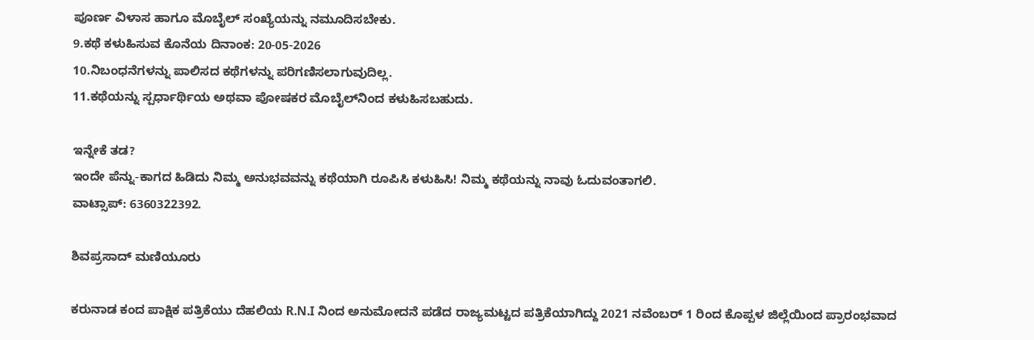ಪೂರ್ಣ ವಿಳಾಸ ಹಾಗೂ ಮೊಬೈಲ್ ಸಂಖ್ಯೆಯನ್ನು ನಮೂದಿಸಬೇಕು.
9.ಕಥೆ ಕಳುಹಿಸುವ ಕೊನೆಯ ದಿನಾಂಕ: 20-05-2026
10.ನಿಬಂಧನೆಗಳನ್ನು ಪಾಲಿಸದ ಕಥೆಗಳನ್ನು ಪರಿಗಣಿಸಲಾಗುವುದಿಲ್ಲ.
11.ಕಥೆಯನ್ನು ಸ್ಪರ್ಧಾರ್ಥಿಯ ಅಥವಾ ಪೋಷಕರ ಮೊಬೈಲ್‌ನಿಂದ ಕಳುಹಿಸಬಹುದು.

ಇನ್ನೇಕೆ ತಡ?
ಇಂದೇ ಪೆನ್ನು-ಕಾಗದ ಹಿಡಿದು ನಿಮ್ಮ ಅನುಭವವನ್ನು ಕಥೆಯಾಗಿ ರೂಪಿಸಿ ಕಳುಹಿಸಿ! ನಿಮ್ಮ ಕಥೆಯನ್ನು ನಾವು ಓದುವಂತಾಗಲಿ.
ವಾಟ್ಸಾಪ್: 6360322392.

ಶಿವಪ್ರಸಾದ್ ಮಣಿಯೂರು

ಕರುನಾಡ ಕಂದ ಪಾಕ್ಷಿಕ ಪತ್ರಿಕೆಯು ದೆಹಲಿಯ R.N.I ನಿಂದ ಅನುಮೋದನೆ ಪಡೆದ ರಾಜ್ಯಮಟ್ಟದ ಪತ್ರಿಕೆಯಾಗಿದ್ದು 2021 ನವೆಂಬರ್ 1 ರಿಂದ ಕೊಪ್ಪಳ ಜಿಲ್ಲೆಯಿಂದ ಪ್ರಾರಂಭವಾದ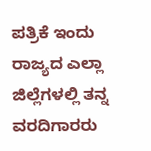ಪತ್ರಿಕೆ ಇಂದು ರಾಜ್ಯದ ಎಲ್ಲಾ ಜಿಲ್ಲೆಗಳಲ್ಲಿ ತನ್ನ ವರದಿಗಾರರು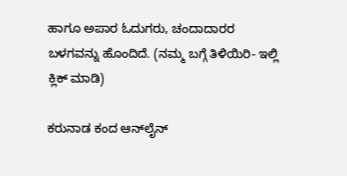ಹಾಗೂ ಅಪಾರ ಓದುಗರು, ಚಂದಾದಾರರ ಬಳಗವನ್ನು ಹೊಂದಿದೆ. (ನಮ್ಮ ಬಗ್ಗೆ ತಿಳಿಯಿರಿ- ಇಲ್ಲಿ ಕ್ಲಿಕ್‌ ಮಾಡಿ)

ಕರುನಾಡ ಕಂದ ಆನ್‌ಲೈನ್‌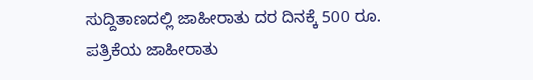ಸುದ್ದಿತಾಣದಲ್ಲಿ ಜಾಹೀರಾತು ದರ ದಿನಕ್ಕೆ 500 ರೂ.
ಪತ್ರಿಕೆಯ ಜಾಹೀರಾತು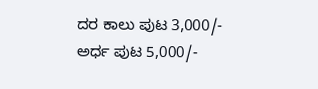ದರ ಕಾಲು ಪುಟ 3,000/-
ಅರ್ಧ ಪುಟ 5,000/-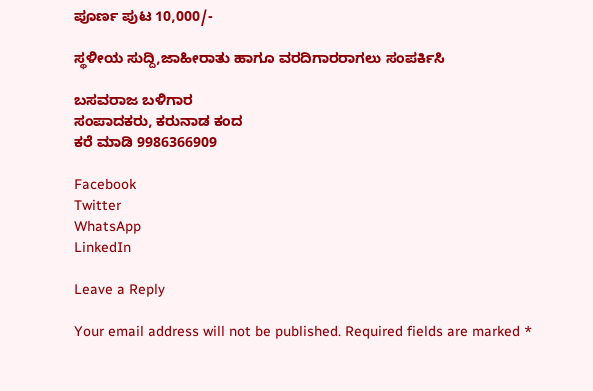ಪೂರ್ಣ ಪುಟ 10,000/-

ಸ್ಥಳೀಯ ಸುದ್ದಿ,ಜಾಹೀರಾತು ಹಾಗೂ ವರದಿಗಾರರಾಗಲು ಸಂಪರ್ಕಿಸಿ

ಬಸವರಾಜ ಬಳಿಗಾರ
ಸಂಪಾದಕರು, ಕರುನಾಡ ಕಂದ
ಕರೆ ಮಾಡಿ 9986366909

Facebook
Twitter
WhatsApp
LinkedIn

Leave a Reply

Your email address will not be published. Required fields are marked *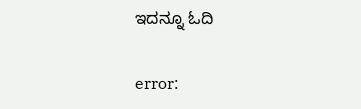ಇದನ್ನೂ ಓದಿ

error: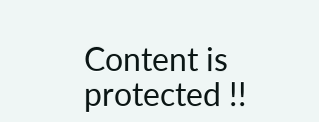Content is protected !!